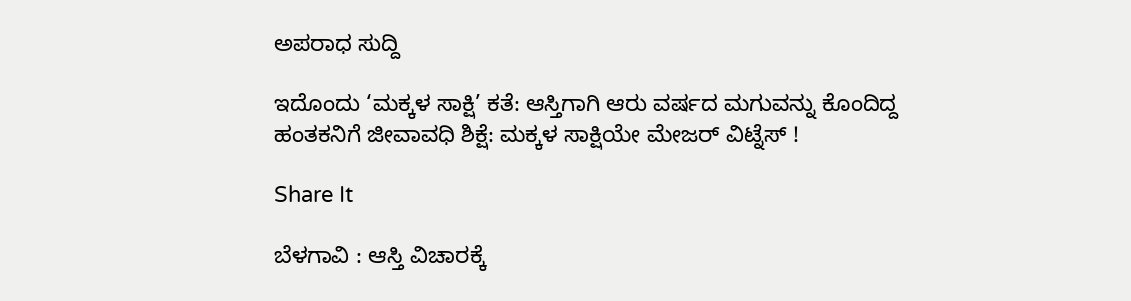ಅಪರಾಧ ಸುದ್ದಿ

ಇದೊಂದು ‘ಮಕ್ಕಳ ಸಾಕ್ಷಿ’ ಕತೆ: ಆಸ್ತಿಗಾಗಿ ಆರು ವರ್ಷದ ಮಗುವನ್ನು ಕೊಂದಿದ್ದ ಹಂತಕನಿಗೆ ಜೀವಾವಧಿ ಶಿಕ್ಷೆ: ಮಕ್ಕಳ ಸಾಕ್ಷಿಯೇ ಮೇಜರ್ ವಿಟ್ನೆಸ್ !

Share It

ಬೆಳಗಾವಿ : ಆಸ್ತಿ ವಿಚಾರಕ್ಕೆ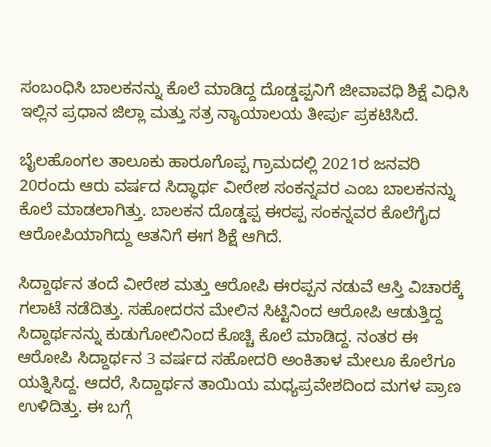ಸಂಬಂಧಿಸಿ ಬಾಲಕನನ್ನು ಕೊಲೆ ಮಾಡಿದ್ದ ದೊಡ್ಡಪ್ಪನಿಗೆ ಜೀವಾವಧಿ ಶಿಕ್ಷೆ ವಿಧಿಸಿ ಇಲ್ಲಿನ ಪ್ರಧಾನ ಜಿಲ್ಲಾ ಮತ್ತು ಸತ್ರ ನ್ಯಾಯಾಲಯ ತೀರ್ಪು ಪ್ರಕಟಿಸಿದೆ.

ಬೈಲಹೊಂಗಲ ತಾಲೂಕು ಹಾರೂಗೊಪ್ಪ ಗ್ರಾಮದಲ್ಲಿ 2021ರ ಜನವರಿ 20ರಂದು ಆರು ವರ್ಷದ ಸಿದ್ಧಾರ್ಥ ವೀರೇಶ ಸಂಕನ್ನವರ ಎಂಬ ಬಾಲಕನನ್ನು ಕೊಲೆ ಮಾಡಲಾಗಿತ್ತು. ಬಾಲಕನ ದೊಡ್ಡಪ್ಪ ಈರಪ್ಪ ಸಂಕನ್ನವರ ಕೊಲೆಗೈದ ಆರೋಪಿಯಾಗಿದ್ದು ಆತನಿಗೆ ಈಗ ಶಿಕ್ಷೆ ಆಗಿದೆ.

ಸಿದ್ದಾರ್ಥನ ತಂದೆ ವೀರೇಶ ಮತ್ತು ಆರೋಪಿ ಈರಪ್ಪನ ನಡುವೆ ಆಸ್ತಿ ವಿಚಾರಕ್ಕೆ ಗಲಾಟೆ ನಡೆದಿತ್ತು. ಸಹೋದರನ ಮೇಲಿನ ಸಿಟ್ಟಿನಿಂದ ಆರೋಪಿ ಆಡುತ್ತಿದ್ದ ಸಿದ್ದಾರ್ಥನನ್ನು ಕುಡುಗೋಲಿನಿಂದ ಕೊಚ್ಚಿ ಕೊಲೆ ಮಾಡಿದ್ದ. ನಂತರ ಈ ಆರೋಪಿ ಸಿದ್ದಾರ್ಥನ 3 ವರ್ಷದ ಸಹೋದರಿ ಅಂಕಿತಾಳ ಮೇಲೂ ಕೊಲೆಗೂ ಯತ್ನಿಸಿದ್ದ. ಆದರೆ, ಸಿದ್ದಾರ್ಥನ ತಾಯಿಯ ಮಧ್ಯಪ್ರವೇಶದಿಂದ ಮಗಳ ಪ್ರಾಣ ಉಳಿದಿತ್ತು. ಈ ಬಗ್ಗೆ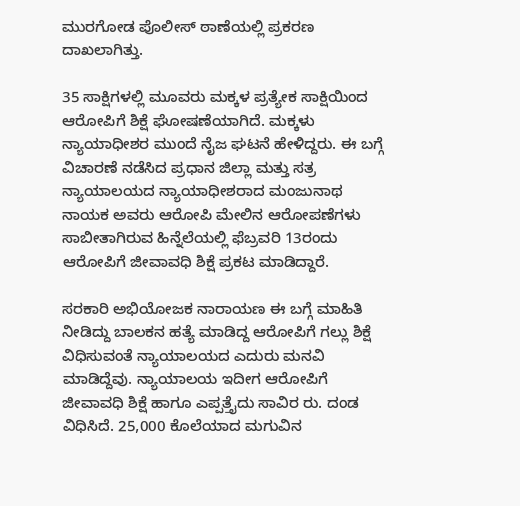ಮುರಗೋಡ ಪೊಲೀಸ್ ಠಾಣೆಯಲ್ಲಿ ಪ್ರಕರಣ ದಾಖಲಾಗಿತ್ತು.

35 ಸಾಕ್ಷಿಗಳಲ್ಲಿ ಮೂವರು ಮಕ್ಕಳ ಪ್ರತ್ಯೇಕ ಸಾಕ್ಷಿಯಿಂದ ಆರೋಪಿಗೆ ಶಿಕ್ಷೆ ಘೋಷಣೆಯಾಗಿದೆ. ಮಕ್ಕಳು ನ್ಯಾಯಾಧೀಶರ ಮುಂದೆ ನೈಜ ಘಟನೆ ಹೇಳಿದ್ದರು. ಈ ಬಗ್ಗೆ ವಿಚಾರಣೆ ನಡೆಸಿದ ಪ್ರಧಾನ ಜಿಲ್ಲಾ ಮತ್ತು ಸತ್ರ ನ್ಯಾಯಾಲಯದ ನ್ಯಾಯಾಧೀಶರಾದ ಮಂಜುನಾಥ ನಾಯಕ ಅವರು ಆರೋಪಿ ಮೇಲಿನ ಆರೋಪಣೆಗಳು ಸಾಬೀತಾಗಿರುವ ಹಿನ್ನೆಲೆಯಲ್ಲಿ ಫೆಬ್ರವರಿ 13ರಂದು ಆರೋಪಿಗೆ ಜೀವಾವಧಿ ಶಿಕ್ಷೆ ಪ್ರಕಟ ಮಾಡಿದ್ದಾರೆ.

ಸರಕಾರಿ ಅಭಿಯೋಜಕ ನಾರಾಯಣ ಈ ಬಗ್ಗೆ ಮಾಹಿತಿ ನೀಡಿದ್ದು ಬಾಲಕನ ಹತ್ಯೆ ಮಾಡಿದ್ದ ಆರೋಪಿಗೆ ಗಲ್ಲು ಶಿಕ್ಷೆ ವಿಧಿಸುವಂತೆ ನ್ಯಾಯಾಲಯದ ಎದುರು ಮನವಿ ಮಾಡಿದ್ದೆವು. ನ್ಯಾಯಾಲಯ ಇದೀಗ ಆರೋಪಿಗೆ ಜೀವಾವಧಿ ಶಿಕ್ಷೆ ಹಾಗೂ ಎಪ್ಪತ್ತೈದು ಸಾವಿರ ರು. ದಂಡ ವಿಧಿಸಿದೆ. 25,000 ಕೊಲೆಯಾದ ಮಗುವಿನ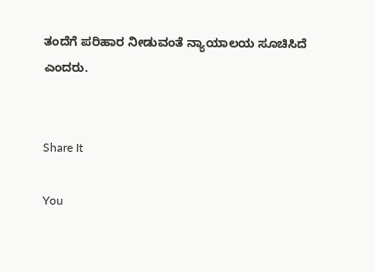ತಂದೆಗೆ ಪರಿಹಾರ ನೀಡುವಂತೆ ನ್ಯಾಯಾಲಯ ಸೂಚಿಸಿದೆ ಎಂದರು.


Share It

You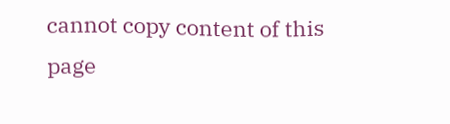cannot copy content of this page